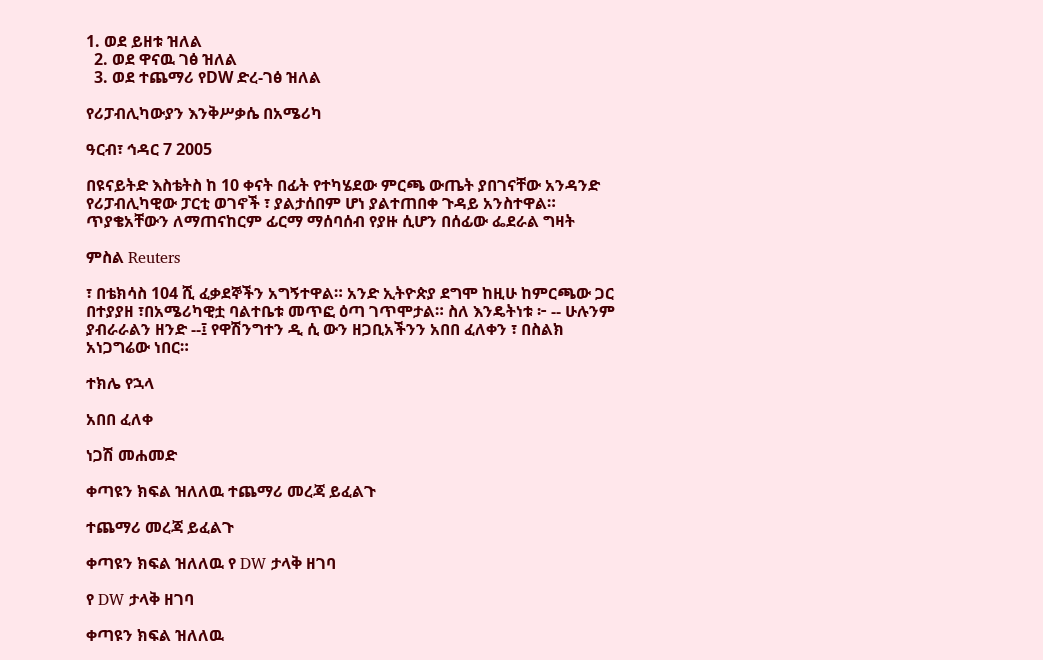1. ወደ ይዘቱ ዝለል
  2. ወደ ዋናዉ ገፅ ዝለል
  3. ወደ ተጨማሪ የDW ድረ-ገፅ ዝለል

የሪፓብሊካውያን እንቅሥቃሴ በአሜሪካ

ዓርብ፣ ኅዳር 7 2005

በዩናይትድ እስቴትስ ከ 10 ቀናት በፊት የተካሄደው ምርጫ ውጤት ያበገናቸው አንዳንድ የሪፓብሊካዊው ፓርቲ ወገኖች ፣ ያልታሰበም ሆነ ያልተጠበቀ ጉዳይ አንስተዋል። ጥያቄአቸውን ለማጠናከርም ፊርማ ማሰባሰብ የያዙ ሲሆን በሰፊው ፌደራል ግዛት

ምስል Reuters

፣ በቴክሳስ 104 ሺ ፈቃደኞችን አግኝተዋል። አንድ ኢትዮጵያ ደግሞ ከዚሁ ከምርጫው ጋር በተያያዘ ፣በአሜሪካዊቷ ባልተቤቱ መጥፎ ዕጣ ገጥሞታል። ስለ እንዴትነቱ ፦ -- ሁሉንም ያብራራልን ዘንድ --፤ የዋሽንግተን ዲ ሲ ውን ዘጋቢአችንን አበበ ፈለቀን ፣ በስልክ አነጋግሬው ነበር።

ተክሌ የኋላ

አበበ ፈለቀ

ነጋሽ መሐመድ

ቀጣዩን ክፍል ዝለለዉ ተጨማሪ መረጃ ይፈልጉ

ተጨማሪ መረጃ ይፈልጉ

ቀጣዩን ክፍል ዝለለዉ የ DW ታላቅ ዘገባ

የ DW ታላቅ ዘገባ

ቀጣዩን ክፍል ዝለለዉ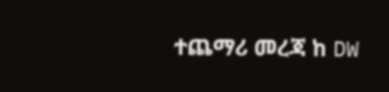ተጨማሪ መረጃ ከ DW